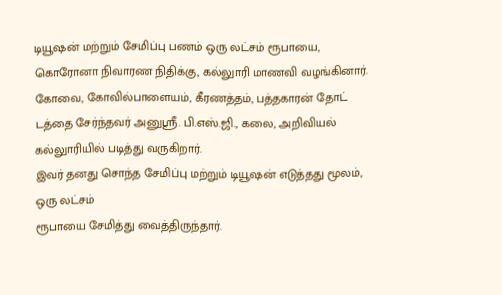டியூஷன் மற்றும் சேமிப்பு பணம் ஒரு லட்சம் ரூபாயை, கொரோனா நிவாரண நிதிக்கு, கல்லுாரி மாணவி வழங்கினார்.
கோவை, கோவில்பாளையம், கீரணத்தம், பத்தகாரன் தோட் டத்தை சேர்ந்தவர் அனுஸ்ரீ. பி.எஸ்.ஜி., கலை, அறிவியல் கல்லுாரியில் படித்து வருகிறார்.
இவர் தனது சொந்த சேமிப்பு மற்றும் டியூஷன் எடுத்தது மூலம், ஒரு லட்சம்
ரூபாயை சேமித்து வைத்திருந்தார்.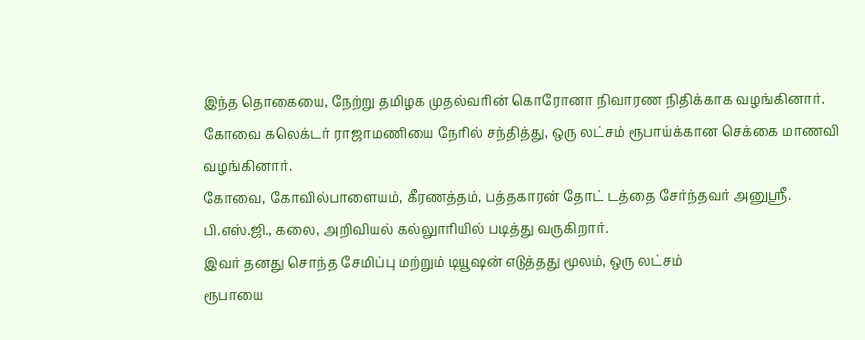இந்த தொகையை, நேற்று தமிழக முதல்வரின் கொரோனா நிவாரண நிதிக்காக வழங்கினார்.
கோவை கலெக்டர் ராஜாமணியை நேரில் சந்தித்து, ஒரு லட்சம் ரூபாய்க்கான செக்கை மாணவி வழங்கினார்.
கோவை, கோவில்பாளையம், கீரணத்தம், பத்தகாரன் தோட் டத்தை சேர்ந்தவர் அனுஸ்ரீ. பி.எஸ்.ஜி., கலை, அறிவியல் கல்லுாரியில் படித்து வருகிறார்.
இவர் தனது சொந்த சேமிப்பு மற்றும் டியூஷன் எடுத்தது மூலம், ஒரு லட்சம்
ரூபாயை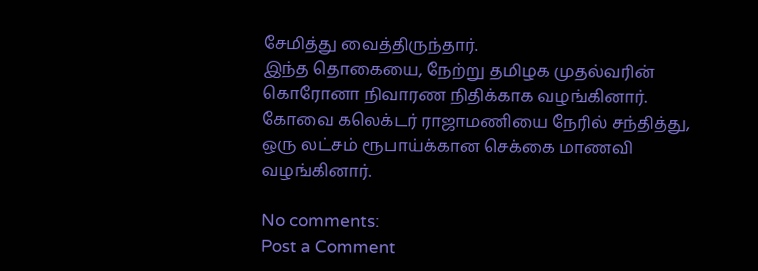சேமித்து வைத்திருந்தார்.
இந்த தொகையை, நேற்று தமிழக முதல்வரின் கொரோனா நிவாரண நிதிக்காக வழங்கினார்.
கோவை கலெக்டர் ராஜாமணியை நேரில் சந்தித்து, ஒரு லட்சம் ரூபாய்க்கான செக்கை மாணவி வழங்கினார்.

No comments:
Post a Comment